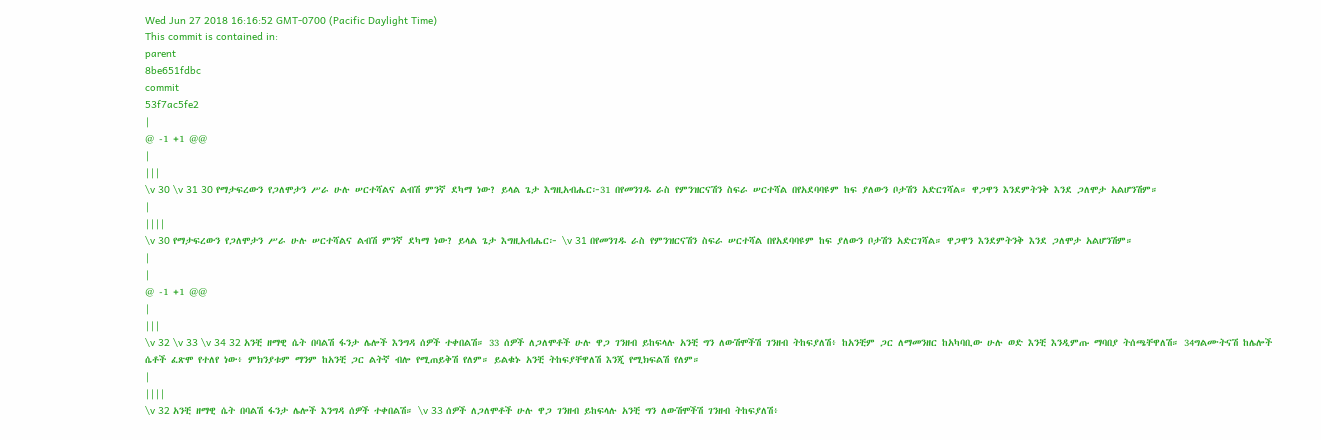Wed Jun 27 2018 16:16:52 GMT-0700 (Pacific Daylight Time)
This commit is contained in:
parent
8be651fdbc
commit
53f7ac5fe2
|
@ -1 +1 @@
|
|||
\v 30 \v 31 30 የማታፍረውን የጋለሞታን ሥራ ሁሉ ሠርተሻልና ልብሽ ምንኛ ደካማ ነው? ይላል ጌታ እግዚአብሔር፦31 በየመንገዱ ራስ የምንዝርናሽን ስፍራ ሠርተሻል በየአደባባዩም ከፍ ያለውን ቦታሽን አድርገሻል። ዋጋዋን እንደምትንቅ እንደ ጋለሞታ አልሆንሽም።
|
||||
\v 30 የማታፍረውን የጋለሞታን ሥራ ሁሉ ሠርተሻልና ልብሽ ምንኛ ደካማ ነው? ይላል ጌታ እግዚአብሔር፦ \v 31 በየመንገዱ ራስ የምንዝርናሽን ስፍራ ሠርተሻል በየአደባባዩም ከፍ ያለውን ቦታሽን አድርገሻል። ዋጋዋን እንደምትንቅ እንደ ጋለሞታ አልሆንሽም።
|
|
@ -1 +1 @@
|
|||
\v 32 \v 33 \v 34 32 አንቺ ዘማዊ ሴት በባልሽ ፋንታ ሌሎች እንግዳ ሰዎች ተቀበልሽ። 33 ሰዎች ለጋለሞቶች ሁሉ ዋጋ ገንዘብ ይከፍላሉ አንቺ ግን ለውሽሞችሽ ገንዘብ ትከፍያለሽ፥ ከአንቺም ጋር ለማመንዘር ከአካባቢው ሁሉ ወድ እንቺ እንዲምጡ ማባበያ ትሰጫቸዋለሽ። 34ግልሙትናሽ ከሌሎች ሴቶች ፈጽሞ የተለየ ነው፥ ምክንያቱም ማንም ከአንቺ ጋር ልትኛ ብሎ የሚጠይቅሽ የለም። ይልቁኑ አንቺ ትከፍያቸዋለሽ እንጂ የሚክፍልሽ የለም።
|
||||
\v 32 አንቺ ዘማዊ ሴት በባልሽ ፋንታ ሌሎች እንግዳ ሰዎች ተቀበልሽ። \v 33 ሰዎች ለጋለሞቶች ሁሉ ዋጋ ገንዘብ ይከፍላሉ አንቺ ግን ለውሽሞችሽ ገንዘብ ትከፍያለሽ፥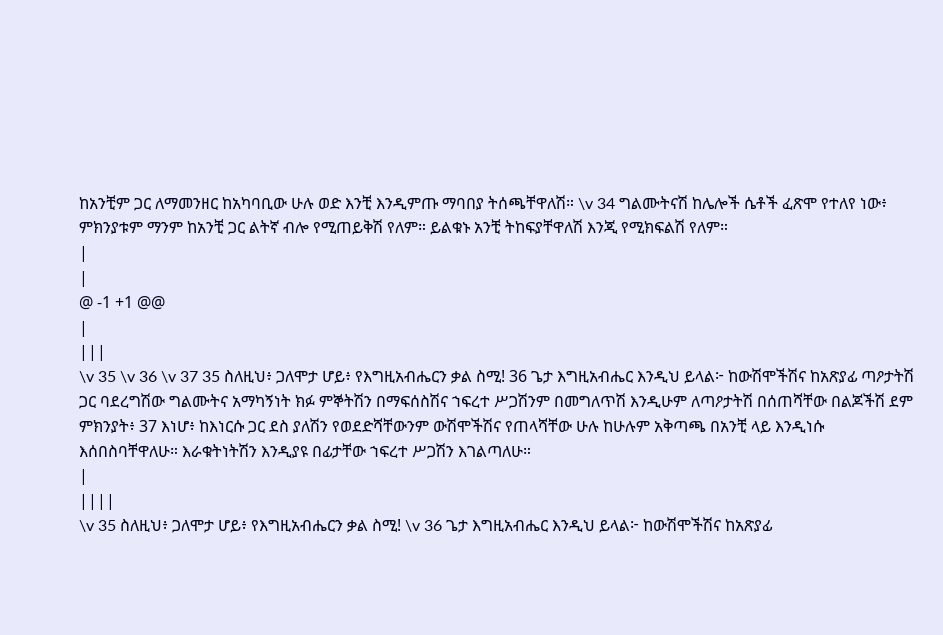ከአንቺም ጋር ለማመንዘር ከአካባቢው ሁሉ ወድ እንቺ እንዲምጡ ማባበያ ትሰጫቸዋለሽ። \v 34 ግልሙትናሽ ከሌሎች ሴቶች ፈጽሞ የተለየ ነው፥ ምክንያቱም ማንም ከአንቺ ጋር ልትኛ ብሎ የሚጠይቅሽ የለም። ይልቁኑ አንቺ ትከፍያቸዋለሽ እንጂ የሚክፍልሽ የለም።
|
|
@ -1 +1 @@
|
|||
\v 35 \v 36 \v 37 35 ስለዚህ፥ ጋለሞታ ሆይ፥ የእግዚአብሔርን ቃል ስሚ! 36 ጌታ እግዚአብሔር እንዲህ ይላል፦ ከውሽሞችሽና ከአጽያፊ ጣዖታትሽ ጋር ባደረግሽው ግልሙትና አማካኝነት ክፉ ምኞትሽን በማፍሰስሽና ኀፍረተ ሥጋሽንም በመግለጥሽ እንዲሁም ለጣዖታትሽ በሰጠሻቸው በልጆችሽ ደም ምክንያት፥ 37 እነሆ፥ ከእነርሱ ጋር ደስ ያለሽን የወደድሻቸውንም ውሽሞችሽና የጠላሻቸው ሁሉ ከሁሉም አቅጣጫ በአንቺ ላይ እንዲነሱ እሰበስባቸዋለሁ። እራቁትነትሽን እንዲያዩ በፊታቸው ኀፍረተ ሥጋሽን እገልጣለሁ።
|
||||
\v 35 ስለዚህ፥ ጋለሞታ ሆይ፥ የእግዚአብሔርን ቃል ስሚ! \v 36 ጌታ እግዚአብሔር እንዲህ ይላል፦ ከውሽሞችሽና ከአጽያፊ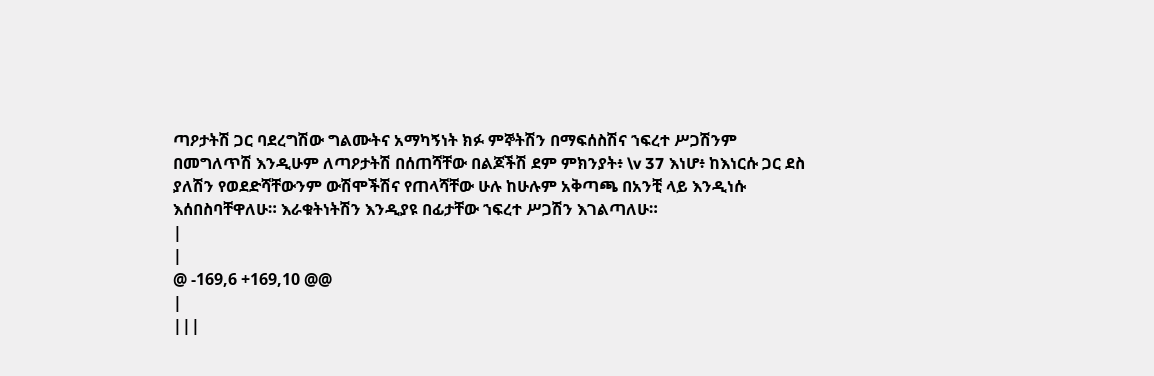ጣዖታትሽ ጋር ባደረግሽው ግልሙትና አማካኝነት ክፉ ምኞትሽን በማፍሰስሽና ኀፍረተ ሥጋሽንም በመግለጥሽ እንዲሁም ለጣዖታትሽ በሰጠሻቸው በልጆችሽ ደም ምክንያት፥ \v 37 እነሆ፥ ከእነርሱ ጋር ደስ ያለሽን የወደድሻቸውንም ውሽሞችሽና የጠላሻቸው ሁሉ ከሁሉም አቅጣጫ በአንቺ ላይ እንዲነሱ እሰበስባቸዋለሁ። እራቁትነትሽን እንዲያዩ በፊታቸው ኀፍረተ ሥጋሽን እገልጣለሁ።
|
|
@ -169,6 +169,10 @@
|
|||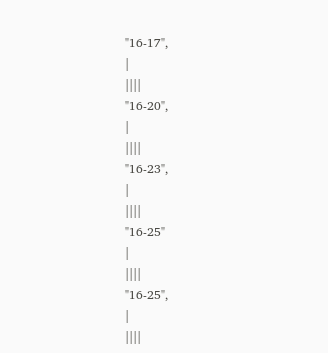"16-17",
|
||||
"16-20",
|
||||
"16-23",
|
||||
"16-25"
|
||||
"16-25",
|
||||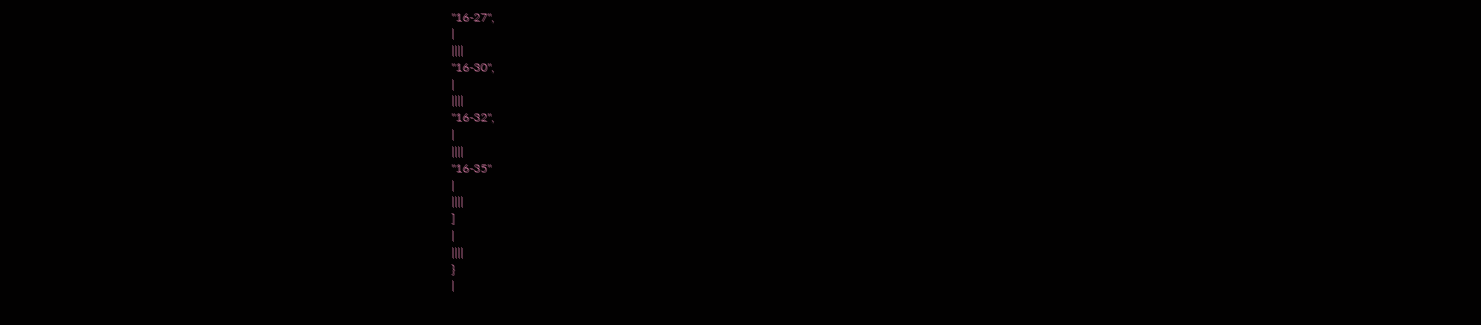"16-27",
|
||||
"16-30",
|
||||
"16-32",
|
||||
"16-35"
|
||||
]
|
||||
}
|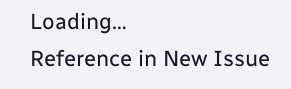Loading…
Reference in New Issue